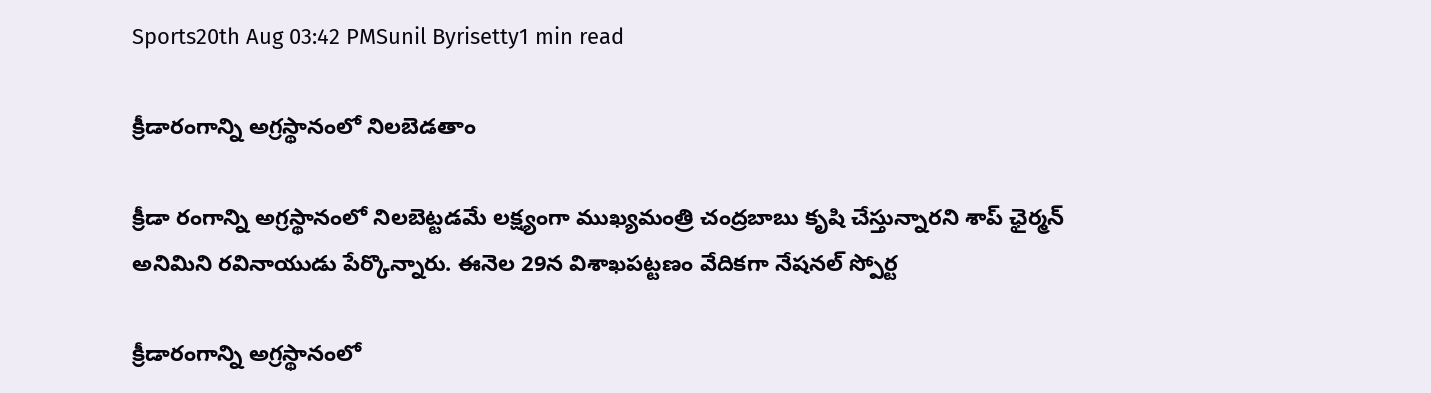Sports20th Aug 03:42 PMSunil Byrisetty1 min read

క్రీడారంగాన్ని అగ్రస్థానంలో నిలబెడతాం

క్రీడా రంగాన్ని అగ్రస్థానంలో నిలబెట్టడమే లక్ష్యంగా ముఖ్యమంత్రి చంద్రబాబు కృషి చేస్తున్నారని శాప్ ఛైర్మన్ అనిమిని రవినాయుడు పేర్కొన్నారు. ఈనెల 29న విశాఖపట్టణం వేదికగా నేషనల్ స్పోర్ట

క్రీడారంగాన్ని అగ్రస్థానంలో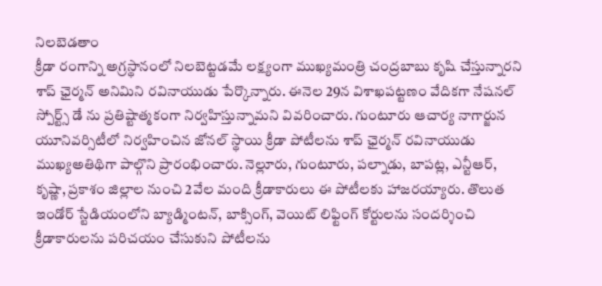నిలబెడతాం
క్రీడా రంగాన్ని అగ్రస్థానంలో నిలబెట్టడమే లక్ష్యంగా ముఖ్యమంత్రి చంద్రబాబు కృషి చేస్తున్నారని శాప్ ఛైర్మన్ అనిమిని రవినాయుడు పేర్కొన్నారు. ఈనెల 29న విశాఖపట్టణం వేదికగా నేషనల్ స్పోర్ట్స్ డే ను ప్రతిష్టాత్మకంగా నిర్వహిస్తున్నామని వివరించారు. గుంటూరు ఆచార్య నాగార్జున యూనివర్సిటీలో నిర్వహించిన జోనల్ స్థాయి క్రీడా పోటీలను శాప్ ఛైర్మన్ రవినాయుడు ముఖ్యఅతిథిగా పాల్గొని ప్రారంభించారు. నెల్లూరు, గుంటూరు, పల్నాడు, బాపట్ల, ఎన్టీఆర్, కృష్ణా, ప్రకాశం జిల్లాల నుంచి 2వేల మంది క్రీడాకారులు ఈ పోటీలకు హాజరయ్యారు. తొలుత ఇండోర్ స్టేడియంలోని బ్యాడ్మింటన్, బాక్సింగ్, వెయిట్ లిఫ్టింగ్ కోర్టులను సందర్శించి క్రీడాకారులను పరిచయం చేసుకుని పోటీలను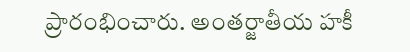ప్రారంభించారు. అంతర్జాతీయ హకీ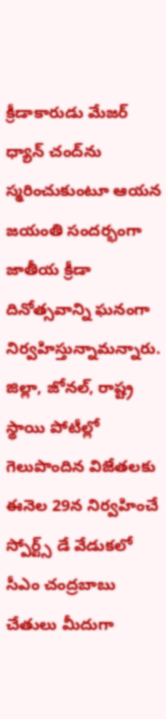క్రీడాకారుడు మేజర్ ధ్యాన్ చంద్‌ను స్మరించుకుంటూ ఆయన జయంతి సందర్భంగా జాతీయ క్రీడా దినోత్సవాన్ని ఘనంగా నిర్వహిస్తున్నామన్నారు. జిల్లా, జోనల్, రాష్ట్ర స్థాయి పోటీల్లో గెలుపొందిన విజేతలకు ఈనెల 29న నిర్వహించే స్పోర్ట్స్ డే వేడుకలో సీఎం చంద్రబాబు చేతులు మీదుగా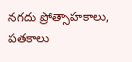నగదు ప్రోత్సాహకాలు, పతకాలు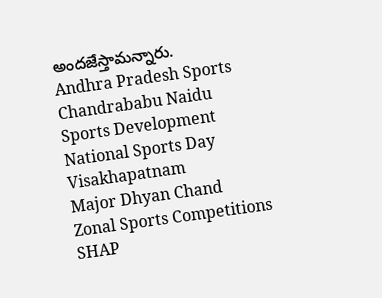అందజేస్తామన్నారు.
Andhra Pradesh Sports
Chandrababu Naidu
Sports Development
National Sports Day
Visakhapatnam
Major Dhyan Chand
Zonal Sports Competitions
SHAP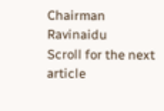Chairman Ravinaidu
Scroll for the next article